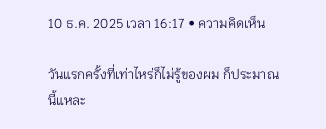10 ธ.ค. 2025 เวลา 16:17 • ความคิดเห็น

วันแรกครั้งที่เท่าไหร่ก็ไม่รู้ของผม ก็ประมาณนี้แหละ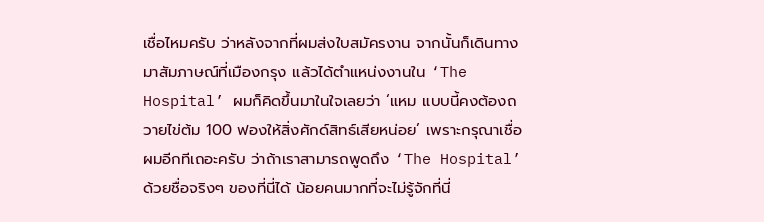เชื่อไหมครับ ว่าหลังจากที่ผมส่งใบสมัครงาน จากนั้นก็เดินทางมาสัมภาษณ์ที่เมืองกรุง แล้วได้ตำแหน่งงานใน ‘The Hospital’ ผมก็คิดขึ้นมาในใจเลยว่า ‘แหม แบบนี้คงต้องถวายไข่ต้ม 100 ฟองให้สิ่งศักด์สิทธ์เสียหน่อย’ เพราะกรุณาเชื่อผมอีกทีเถอะครับ ว่าถ้าเราสามารถพูดถึง ‘The Hospital’ ด้วยชื่อจริงๆ ของที่นี่ได้ น้อยคนมากที่จะไม่รู้จักที่นี่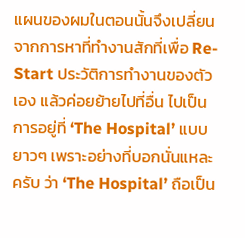แผนของผมในตอนนั้นจึงเปลี่ยนจากการหาที่ทำงานสักที่เพื่อ Re-Start ประวัติการทำงานของตัวเอง แล้วค่อยย้ายไปที่อื่น ไปเป็นการอยู่ที่ ‘The Hospital’ แบบยาวๆ เพราะอย่างที่บอกนั่นแหละครับ ว่า ‘The Hospital’ ถือเป็น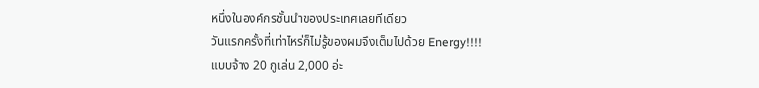หนึ่งในองค์กรชั้นนำของประเทศเลยทีเดียว
วันแรกครั้งที่เท่าไหร่ก็ไม่รู้ของผมจึงเต็มไปด้วย Energy!!!!
แบบจ้าง 20 กูเล่น 2,000 อ่ะ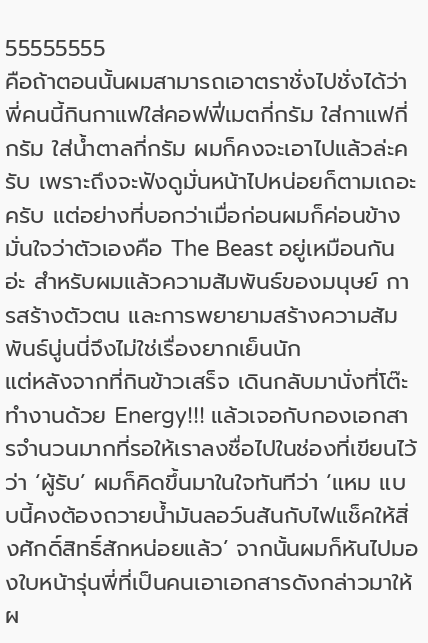55555555
คือถ้าตอนนั้นผมสามารถเอาตราชั่งไปชั่งได้ว่าพี่คนนี้กินกาแฟใส่คอฟฟี่เมตกี่กรัม ใส่กาแฟกี่กรัม ใส่น้ำตาลกี่กรัม ผมก็คงจะเอาไปแล้วล่ะครับ เพราะถึงจะฟังดูมั่นหน้าไปหน่อยก็ตามเถอะครับ แต่อย่างที่บอกว่าเมื่อก่อนผมก็ค่อนข้างมั่นใจว่าตัวเองคือ The Beast อยู่เหมือนกันอ่ะ สำหรับผมแล้วความสัมพันธ์ของมนุษย์ การสร้างตัวตน และการพยายามสร้างความสัมพันธ์นู่นนี่จึงไม่ใช่เรื่องยากเย็นนัก
แต่หลังจากที่กินข้าวเสร็จ เดินกลับมานั่งที่โต๊ะทำงานด้วย Energy!!! แล้วเจอกับกองเอกสารจำนวนมากที่รอให้เราลงชื่อไปในช่องที่เขียนไว้ว่า ‘ผู้รับ’ ผมก็คิดขึ้นมาในใจทันทีว่า ‘แหม แบบนี้คงต้องถวายน้ำมันลอว์นสันกับไฟแช็คให้สิ่งศักดิ์สิทธิ์สักหน่อยแล้ว’ จากนั้นผมก็หันไปมองใบหน้ารุ่นพี่ที่เป็นคนเอาเอกสารดังกล่าวมาให้ผ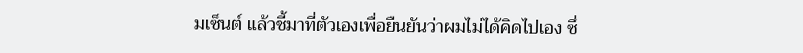มเซ็นต์ แล้วชี้มาที่ตัวเองเพื่อยืนยันว่าผมไม่ได้คิดไปเอง ซึ่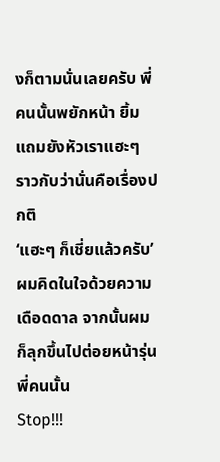งก็ตามนั่นเลยครับ พี่คนนั้นพยักหน้า ยิ้ม แถมยังหัวเราแฮะๆ ราวกับว่านั่นคือเรื่องปกติ
‘แฮะๆ ก็เชี่ยแล้วครับ’ ผมคิดในใจด้วยความเดือดดาล จากนั้นผมก็ลุกขึ้นไปต่อยหน้ารุ่นพี่คนนั้น
Stop!!!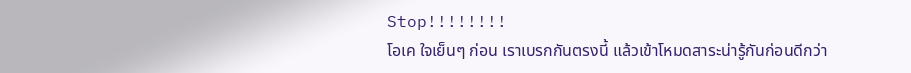Stop!!!!!!!!
โอเค ใจเย็นๆ ก่อน เราเบรกกันตรงนี้ แล้วเข้าโหมดสาระน่ารู้กันก่อนดีกว่า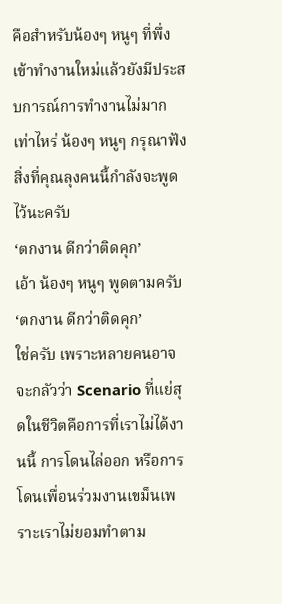คือสำหรับน้องๆ หนูๆ ที่พึ่งเข้าทำงานใหม่แล้วยังมีประสบการณ์การทำงานไม่มากเท่าไหร่ น้องๆ หนูๆ กรุณาฟังสิ่งที่คุณลุงคนนี้กำลังจะพูดไว้นะครับ
‘ตกงาน ดีกว่าติดคุก’
เอ้า น้องๆ หนูๆ พูดตามครับ
‘ตกงาน ดีกว่าติดคุก’
ใช่ครับ เพราะหลายคนอาจจะกลัวว่า Scenario ที่แย่สุดในชีวิตคือการที่เราไม่ได้งานนี้ การโดนไล่ออก หรือการโดนเพื่อนร่วมงานเขม็นเพราะเราไม่ยอมทำตาม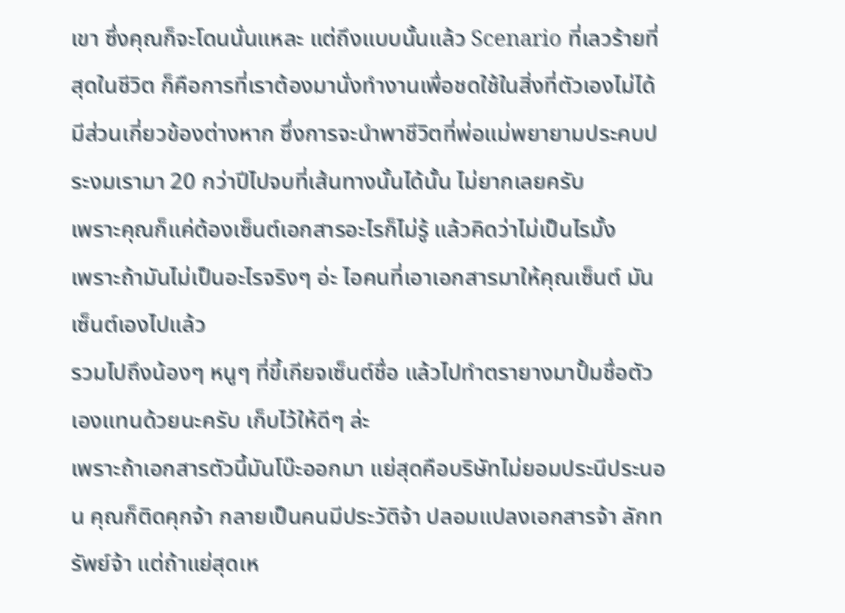เขา ซึ่งคุณก็จะโดนนั่นแหละ แต่ถึงแบบนั้นแล้ว Scenario ที่เลวร้ายที่สุดในชีวิต ก็คือการที่เราต้องมานั่งทำงานเพื่อชดใช้ในสิ่งที่ตัวเองไม่ได้มีส่วนเกี่ยวข้องต่างหาก ซึ่งการจะนำพาชีวิตที่พ่อแม่พยายามประคบประงมเรามา 20 กว่าปีไปจบที่เส้นทางนั้นได้นั้น ไม่ยากเลยครับ
เพราะคุณก็แค่ต้องเซ็นต์เอกสารอะไรก็ไม่รู้ แล้วคิดว่าไม่เป็นไรมั้ง
เพราะถ้ามันไม่เป็นอะไรจริงๆ อ่ะ ไอคนที่เอาเอกสารมาให้คุณเซ็นต์ มันเซ็นต์เองไปแล้ว
รวมไปถึงน้องๆ หนูๆ ที่ขี้เกียจเซ็นต์ชื่อ แล้วไปทำตรายางมาปั้มชื่อตัวเองแทนด้วยนะครับ เก็บไว้ให้ดีๆ ล่ะ
เพราะถ้าเอกสารตัวนี้มันโบ๊ะออกมา แย่สุดคือบริษัทไม่ยอมประนีประนอน คุณก็ติดคุกจ้า กลายเป็นคนมีประวัติจ้า ปลอมแปลงเอกสารจ้า ลักทรัพย์จ้า แต่ถ้าแย่สุดเห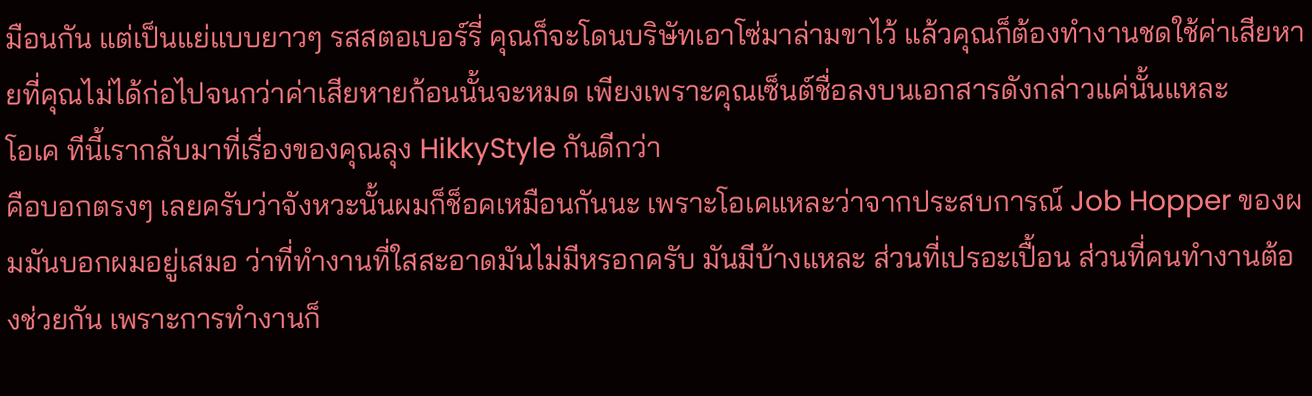มือนกัน แต่เป็นแย่แบบยาวๆ รสสตอเบอร์รี่ คุณก็จะโดนบริษัทเอาโซ่มาล่ามขาไว้ แล้วคุณก็ต้องทำงานชดใช้ค่าเสียหายที่คุณไม่ได้ก่อไปจนกว่าค่าเสียหายก้อนนั้นจะหมด เพียงเพราะคุณเซ็นต์ชื่อลงบนเอกสารดังกล่าวแค่นั้นแหละ
โอเค ทีนี้เรากลับมาที่เรื่องของคุณลุง HikkyStyle กันดีกว่า
คือบอกตรงๆ เลยครับว่าจังหวะนั้นผมก็ช็อคเหมือนกันนะ เพราะโอเคแหละว่าจากประสบการณ์ Job Hopper ของผมมันบอกผมอยู่เสมอ ว่าที่ทำงานที่ใสสะอาดมันไม่มีหรอกครับ มันมีบ้างแหละ ส่วนที่เปรอะเปื้อน ส่วนที่คนทำงานต้องช่วยกัน เพราะการทำงานก็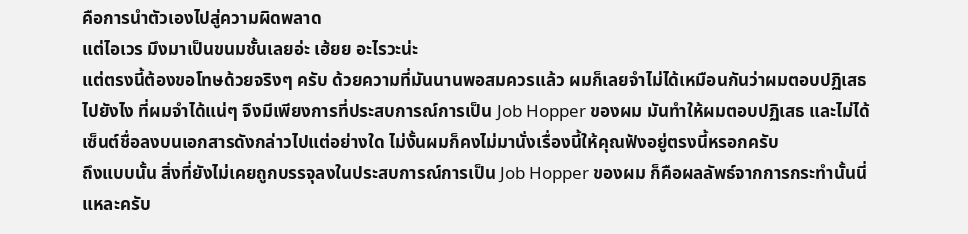คือการนำตัวเองไปสู่ความผิดพลาด
แต่ไอเวร มึงมาเป็นขนมชั้นเลยอ่ะ เฮ้ยย อะไรวะน่ะ
แต่ตรงนี้ต้องขอโทษด้วยจริงๆ ครับ ด้วยความที่มันนานพอสมควรแล้ว ผมก็เลยจำไม่ได้เหมือนกันว่าผมตอบปฏิเสธไปยังไง ที่ผมจำได้แน่ๆ จึงมีเพียงการที่ประสบการณ์การเป็น Job Hopper ของผม มันทำให้ผมตอบปฏิเสธ และไม่ได้เซ็นต์ชื่อลงบนเอกสารดังกล่าวไปแต่อย่างใด ไม่งั้นผมก็คงไม่มานั่งเรื่องนี้ให้คุณฟังอยู่ตรงนี้หรอกครับ
ถึงแบบนั้น สิ่งที่ยังไม่เคยถูกบรรจุลงในประสบการณ์การเป็น Job Hopper ของผม ก็คือผลลัพธ์จากการกระทำนั้นนี่แหละครับ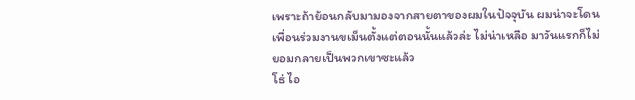เพราะถ้าย้อนกลับมามองจากสายตาของผมในปัจจุบัน ผมน่าจะโดนเพื่อนร่วมงานขเม็นตั้งแต่ตอนนั้นแล้วล่ะ ไม่น่าเหลือ มาวันแรกก็ไม่ยอมกลายเป็นพวกเขาซะแล้ว
โธ่ ไอ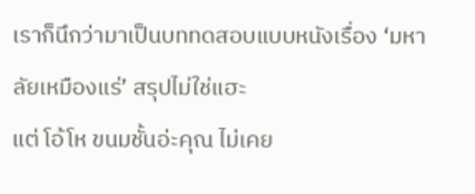เราก็นึกว่ามาเป็นบททดสอบแบบหนังเรื่อง ‘มหาลัยเหมืองแร่’ สรุปไม่ใช่แฮะ
แต่ โอ้โห ขนมชั้นอ่ะคุณ ไม่เคย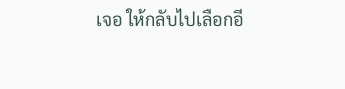เจอ ให้กลับไปเลือกอี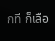กที ก็เลือ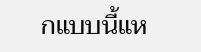กแบบนี้แห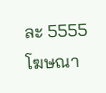ละ 5555
โฆษณา